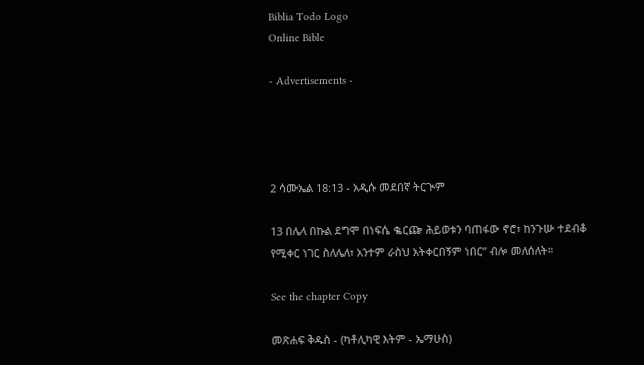Biblia Todo Logo
Online Bible

- Advertisements -




2 ሳሙኤል 18:13 - አዲሱ መደበኛ ትርጒም

13 በሌላ በኩል ደግሞ በነፍሴ ቈርጬ ሕይወቱን ባጠፋው ኖሮ፣ ከንጉሡ ተደብቆ የሚቀር ነገር ስለሌለ፣ አንተም ራስህ አትቀርበኝም ነበር” ብሎ መለሰለት።

See the chapter Copy

መጽሐፍ ቅዱስ - (ካቶሊካዊ እትም - ኤማሁስ)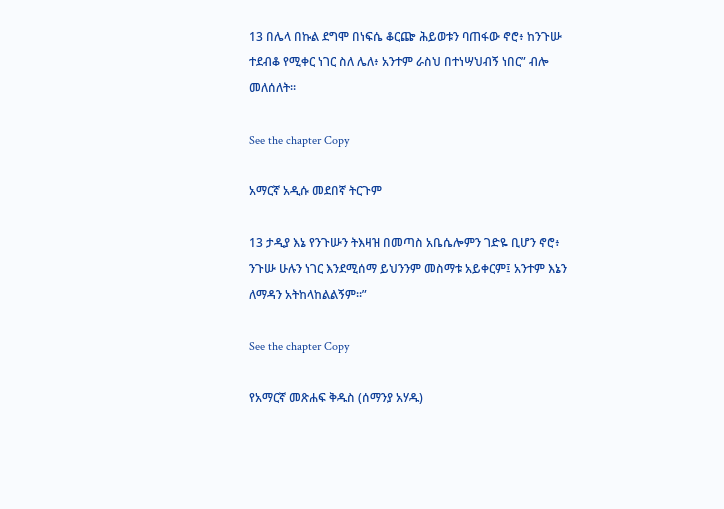13 በሌላ በኩል ደግሞ በነፍሴ ቆርጬ ሕይወቱን ባጠፋው ኖሮ፥ ከንጉሡ ተደብቆ የሚቀር ነገር ስለ ሌለ፥ አንተም ራስህ በተነሣህብኝ ነበር” ብሎ መለሰለት።

See the chapter Copy

አማርኛ አዲሱ መደበኛ ትርጉም

13 ታዲያ እኔ የንጉሡን ትእዛዝ በመጣስ አቤሴሎምን ገድዬ ቢሆን ኖሮ፥ ንጉሡ ሁሉን ነገር እንደሚሰማ ይህንንም መስማቱ አይቀርም፤ አንተም እኔን ለማዳን አትከላከልልኝም።”

See the chapter Copy

የአማርኛ መጽሐፍ ቅዱስ (ሰማንያ አሃዱ)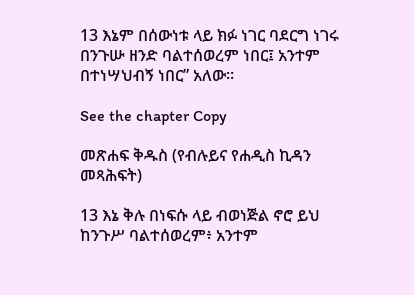13 እኔም በሰውነቱ ላይ ክፉ ነገር ባደርግ ነገሩ በንጉሡ ዘንድ ባልተሰወረም ነበር፤ አንተም በተነሣህብኝ ነበር” አለው።

See the chapter Copy

መጽሐፍ ቅዱስ (የብሉይና የሐዲስ ኪዳን መጻሕፍት)

13 እኔ ቅሉ በነፍሱ ላይ ብወነጅል ኖሮ ይህ ከንጉሥ ባልተሰወረም፥ አንተም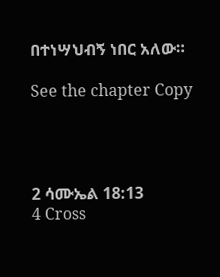በተነሣህብኝ ነበር አለው።

See the chapter Copy




2 ሳሙኤል 18:13
4 Cross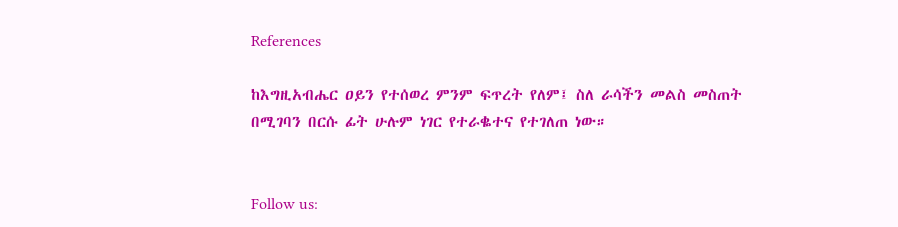References

ከእግዚአብሔር ዐይን የተሰወረ ምንም ፍጥረት የለም፤ ስለ ራሳችን መልስ መስጠት በሚገባን በርሱ ፊት ሁሉም ነገር የተራቈተና የተገለጠ ነው።


Follow us: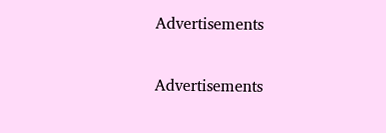Advertisements


Advertisements